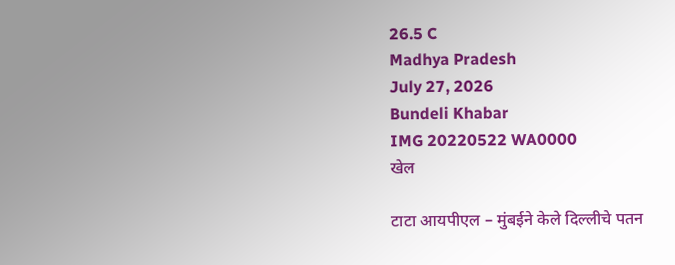26.5 C
Madhya Pradesh
July 27, 2026
Bundeli Khabar
IMG 20220522 WA0000
खेल

टाटा आयपीएल – मुंबईने केले दिल्लीचे पतन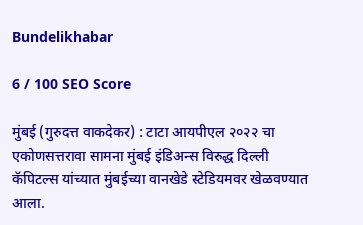Bundelikhabar

6 / 100 SEO Score

मुंबई (गुरुदत्त वाकदेकर) : टाटा आयपीएल २०२२ चा एकोणसत्तरावा सामना मुंबई इंडिअन्स विरुद्ध दिल्ली कॅपिटल्स यांच्यात मुंबईच्या वानखेडे स्टेडियमवर खेळवण्यात आला.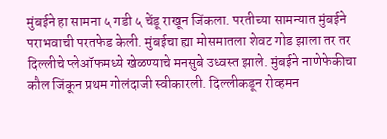मुंबईने हा सामना ५ गडी ५ चेंडू राखून जिंकला. परतीच्या सामन्यात मुंबईने पराभवाची परतफेड केली. मुंबईचा ह्या मोसमातला शेवट गोड झाला तर तर दिल्लीचे प्लेऑफमध्ये खेळण्याचे मनसुबे उध्वस्त झाले. मुंबईने नाणेफेकीचा कौल जिंकून प्रथम गोलंदाजी स्वीकारली. दिल्लीकडून रोव्हमन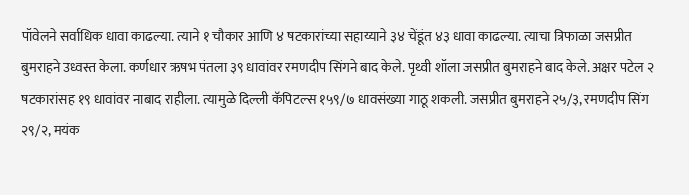पॉवेलने सर्वाधिक धावा काढल्या. त्याने १ चौकार आणि ४ षटकारांच्या सहाय्याने ३४ चेंडूंत ४३ धावा काढल्या. त्याचा त्रिफाळा जसप्रीत बुमराहने उध्वस्त केला. कर्णधार ऋषभ पंतला ३९ धावांवर रमणदीप सिंगने बाद केले. पृथ्वी शॉला जसप्रीत बुमराहने बाद केले. अक्षर पटेल २ षटकारांसह १९ धावांवर नाबाद राहीला. त्यामुळे दिल्ली कॅपिटल्स १५९/७ धावसंख्या गाठू शकली. जसप्रीत बुमराहने २५/३, रमणदीप सिंग २९/२, मयंक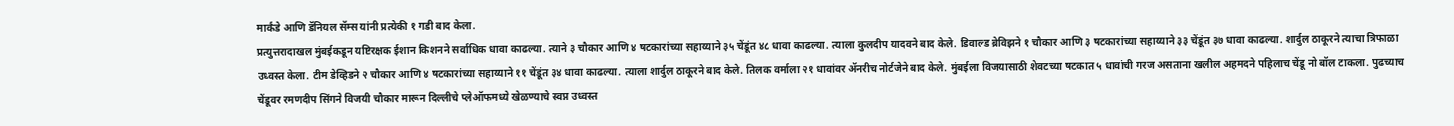मार्कंडे आणि डॅनियल सॅम्स यांनी प्रत्येकी १ गडी बाद केला.
प्रत्युत्तरादाखल मुंबईकडून यष्टिरक्षक ईशान किशनने सर्वाधिक धावा काढल्या. त्याने ३ चौकार आणि ४ षटकारांच्या सहाय्याने ३५ चेंडूंत ४८ धावा काढल्या. त्याला कुलदीप यादवने बाद केले. डिवाल्ड ब्रेविझने १ चौकार आणि ३ षटकारांच्या सहाय्याने ३३ चेंडूंत ३७ धावा काढल्या. शार्दुल ठाकूरने त्याचा त्रिफाळा उध्वस्त केला. टीम डेव्हिडने २ चौकार आणि ४ षटकारांच्या सहाय्याने ११ चेंडूंत ३४ धावा काढल्या. त्याला शार्दुल ठाकूरने बाद केले. तिलक वर्माला २१ धावांवर ॲनरीच नोर्टजेने बाद केले. मुंबईला विजयासाठी शेवटच्या षटकात ५ धावांची गरज असताना खलील अहमदने पहिलाच चेंडू नो बॉल टाकला. पुढच्याच चेंडूवर रमणदीप सिंगने विजयी चौकार मारून दिल्लीचे प्लेऑफमध्ये खेळण्याचे स्वप्न उध्वस्त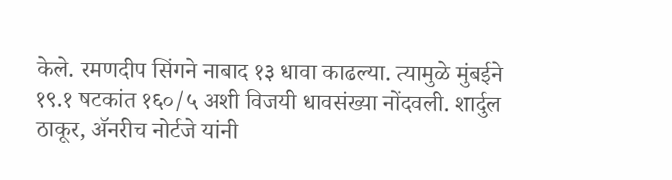केले. रमणदीप सिंगने नाबाद १३ धावा काढल्या. त्यामुळे मुंबईने १९.१ षटकांत १६०/५ अशी विजयी धावसंख्या नोंदवली. शार्दुल ठाकूर, ॲनरीच नोर्टजे यांनी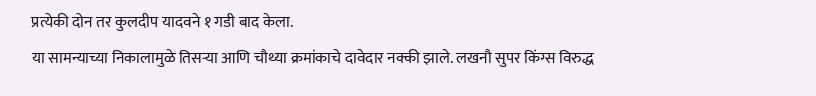प्रत्येकी दोन तर कुलदीप यादवने १ गडी बाद केला.
या सामन्याच्या निकालामुळे तिसर्‍या आणि चौथ्या क्रमांकाचे दावेदार नक्की झाले. लखनौ सुपर किंग्स विरुद्ध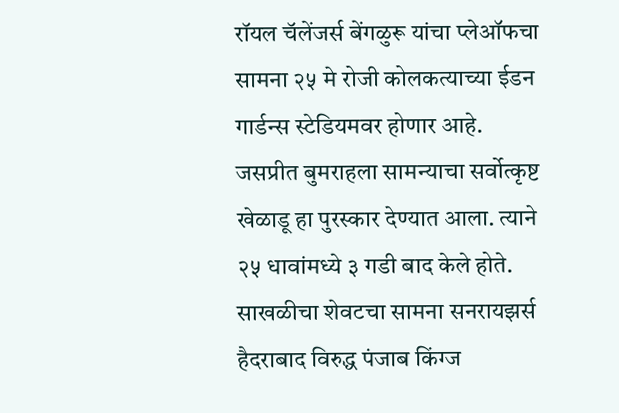रॉयल चॅलेंजर्स बेंगळुरू यांचा प्लेऑफचा सामना २५ मे रोजी कोलकत्याच्या ईडन गार्डन्स स्टेडियमवर होणार आहे.
जसप्रीत बुमराहला सामन्याचा सर्वोत्कृष्ट खेळाडू हा पुरस्कार देण्यात आला. त्याने २५ धावांमध्ये ३ गडी बाद केले होते.
साखळीचा शेवटचा सामना सनरायझर्स हैदराबाद विरुद्ध पंजाब किंग्ज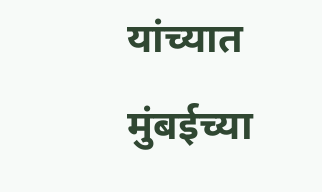यांच्यात मुंबईच्या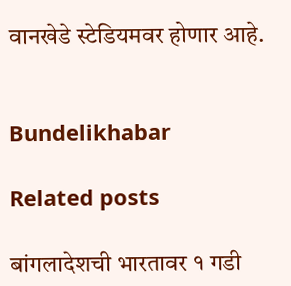वानखेडे स्टेडियमवर होणार आहे.


Bundelikhabar

Related posts

बांगलादेशची भारतावर १ गडी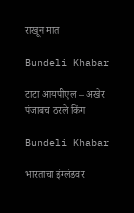राखून मात

Bundeli Khabar

टाटा आयपीएल – अखेर पंजाबच ठरले किंग

Bundeli Khabar

भारताचा इंग्लंडवर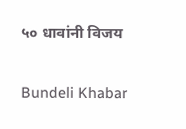५० धावांनी विजय

Bundeli Khabar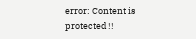error: Content is protected !!